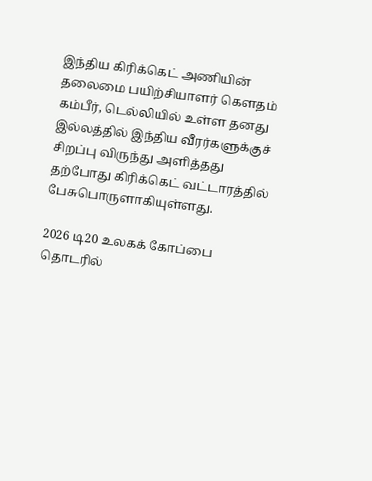இந்திய கிரிக்கெட் அணியின் தலைமை பயிற்சியாளர் கௌதம் கம்பீர், டெல்லியில் உள்ள தனது இல்லத்தில் இந்திய வீரர்களுக்குச் சிறப்பு விருந்து அளித்தது தற்போது கிரிக்கெட் வட்டாரத்தில் பேசுபொருளாகியுள்ளது.

2026 டி20 உலகக் கோப்பை தொடரில்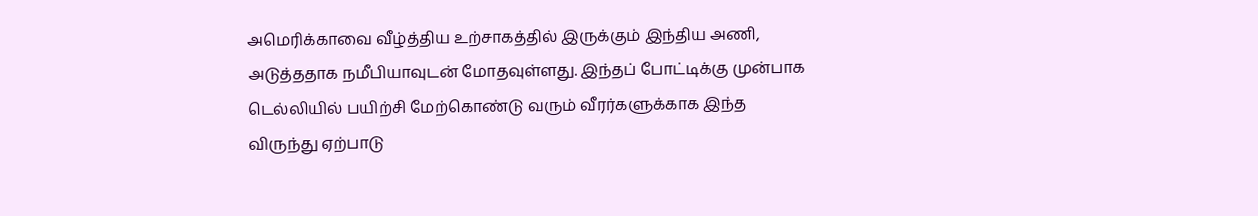அமெரிக்காவை வீழ்த்திய உற்சாகத்தில் இருக்கும் இந்திய அணி, அடுத்ததாக நமீபியாவுடன் மோதவுள்ளது. இந்தப் போட்டிக்கு முன்பாக டெல்லியில் பயிற்சி மேற்கொண்டு வரும் வீரர்களுக்காக இந்த விருந்து ஏற்பாடு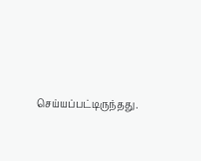செய்யப்பட்டிருந்தது.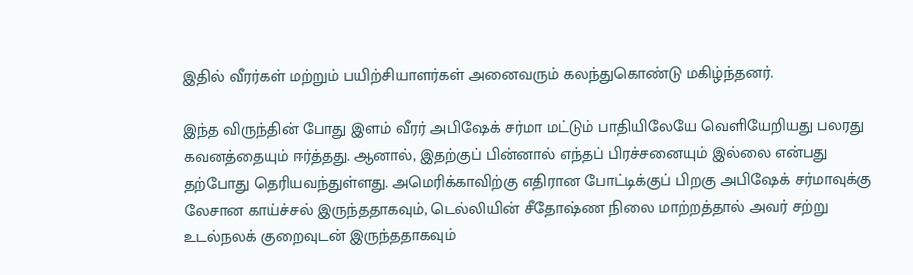இதில் வீரர்கள் மற்றும் பயிற்சியாளர்கள் அனைவரும் கலந்துகொண்டு மகிழ்ந்தனர்.

இந்த விருந்தின் போது இளம் வீரர் அபிஷேக் சர்மா மட்டும் பாதியிலேயே வெளியேறியது பலரது கவனத்தையும் ஈர்த்தது. ஆனால், இதற்குப் பின்னால் எந்தப் பிரச்சனையும் இல்லை என்பது தற்போது தெரியவந்துள்ளது. அமெரிக்காவிற்கு எதிரான போட்டிக்குப் பிறகு அபிஷேக் சர்மாவுக்கு லேசான காய்ச்சல் இருந்ததாகவும், டெல்லியின் சீதோஷ்ண நிலை மாற்றத்தால் அவர் சற்று உடல்நலக் குறைவுடன் இருந்ததாகவும்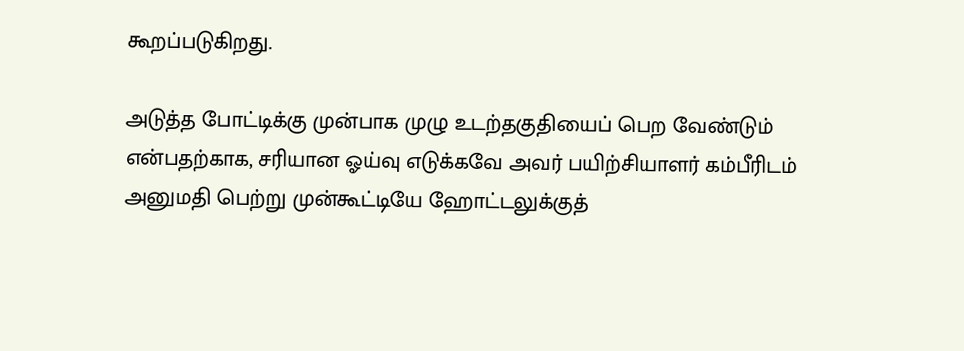கூறப்படுகிறது.

அடுத்த போட்டிக்கு முன்பாக முழு உடற்தகுதியைப் பெற வேண்டும் என்பதற்காக, சரியான ஓய்வு எடுக்கவே அவர் பயிற்சியாளர் கம்பீரிடம் அனுமதி பெற்று முன்கூட்டியே ஹோட்டலுக்குத்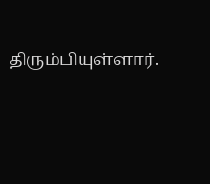திரும்பியுள்ளார்.